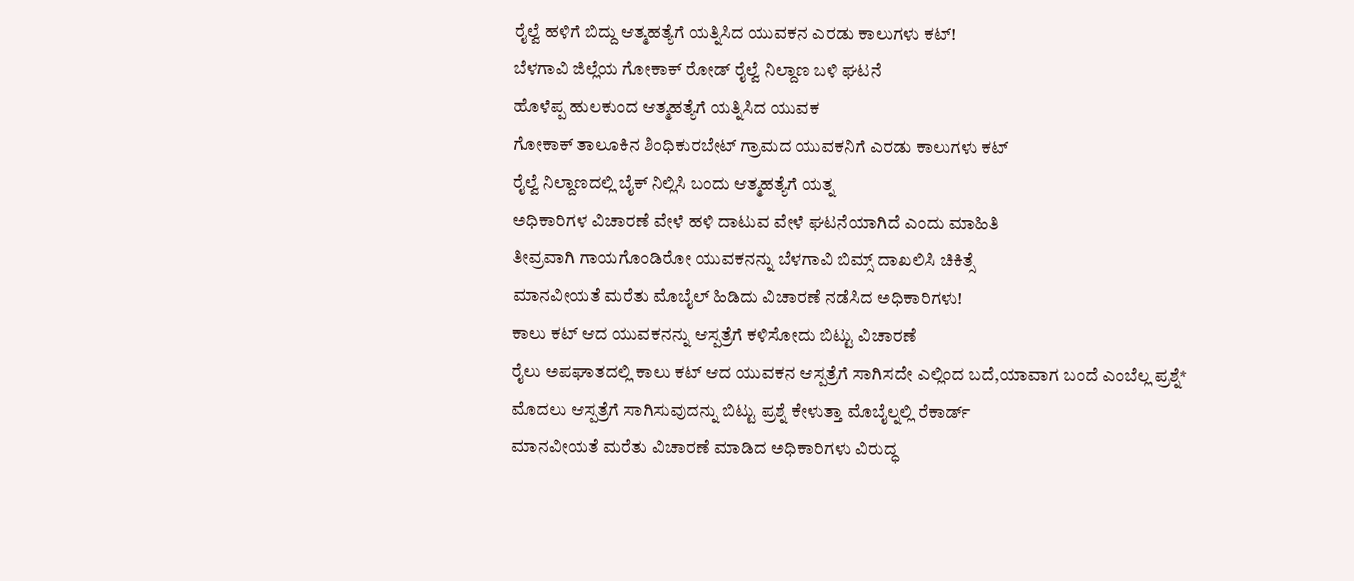ರೈಲ್ವೆ ಹಳಿಗೆ ಬಿದ್ದು ಆತ್ಮಹತ್ಯೆಗೆ ಯತ್ನಿಸಿದ ಯುವಕನ ಎರಡು ಕಾಲುಗಳು ಕಟ್!
ಬೆಳಗಾವಿ ಜಿಲ್ಲೆಯ ಗೋಕಾಕ್ ರೋಡ್ ರೈಲ್ವೆ ನಿಲ್ದಾಣ ಬಳಿ ಘಟನೆ
ಹೊಳೆಪ್ಪ ಹುಲಕುಂದ ಆತ್ಮಹತ್ಯೆಗೆ ಯತ್ನಿಸಿದ ಯುವಕ
ಗೋಕಾಕ್ ತಾಲೂಕಿನ ಶಿಂಧಿಕುರಬೇಟ್ ಗ್ರಾಮದ ಯುವಕನಿಗೆ ಎರಡು ಕಾಲುಗಳು ಕಟ್
ರೈಲ್ವೆ ನಿಲ್ದಾಣದಲ್ಲಿ ಬೈಕ್ ನಿಲ್ಲಿಸಿ ಬಂದು ಆತ್ಮಹತ್ಯೆಗೆ ಯತ್ನ
ಅಧಿಕಾರಿಗಳ ವಿಚಾರಣೆ ವೇಳೆ ಹಳಿ ದಾಟುವ ವೇಳೆ ಘಟನೆಯಾಗಿದೆ ಎಂದು ಮಾಹಿತಿ
ತೀವ್ರವಾಗಿ ಗಾಯಗೊಂಡಿರೋ ಯುವಕನನ್ನು ಬೆಳಗಾವಿ ಬಿಮ್ಸ್ ದಾಖಲಿಸಿ ಚಿಕಿತ್ಸೆ
ಮಾನವೀಯತೆ ಮರೆತು ಮೊಬೈಲ್ ಹಿಡಿದು ವಿಚಾರಣೆ ನಡೆಸಿದ ಅಧಿಕಾರಿಗಳು!
ಕಾಲು ಕಟ್ ಆದ ಯುವಕನನ್ನು ಆಸ್ಪತ್ರೆಗೆ ಕಳಿಸೋದು ಬಿಟ್ಟು ವಿಚಾರಣೆ
ರೈಲು ಅಪಘಾತದಲ್ಲಿ ಕಾಲು ಕಟ್ ಆದ ಯುವಕನ ಆಸ್ಪತ್ರೆಗೆ ಸಾಗಿಸದೇ ಎಲ್ಲಿಂದ ಬದೆ,ಯಾವಾಗ ಬಂದೆ ಎಂಬೆಲ್ಲ ಪ್ರಶ್ನೆ*
ಮೊದಲು ಆಸ್ಪತ್ರೆಗೆ ಸಾಗಿಸುವುದನ್ನು ಬಿಟ್ಟು ಪ್ರಶ್ನೆ ಕೇಳುತ್ತಾ ಮೊಬೈಲ್ನಲ್ಲಿ ರೆಕಾರ್ಡ್
ಮಾನವೀಯತೆ ಮರೆತು ವಿಚಾರಣೆ ಮಾಡಿದ ಅಧಿಕಾರಿಗಳು ವಿರುದ್ಧ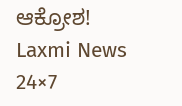ಆಕ್ರೋಶ!
Laxmi News 24×7